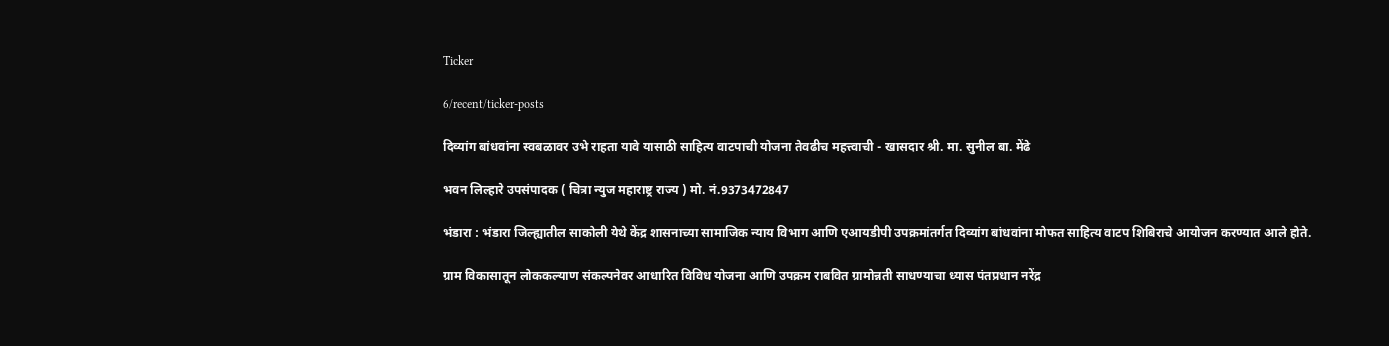Ticker

6/recent/ticker-posts

दिव्यांग बांधवांना स्वबळावर उभे राहता यावे यासाठी साहित्य वाटपाची योजना तेवढीच महत्त्वाची - खासदार श्री. मा. सुनील बा. मेंढे

भवन लिल्हारे उपसंपादक ( चित्रा न्युज महाराष्ट्र राज्य ) मो. नं.9373472847

भंडारा : भंडारा जिल्ह्यातील साकोली येथे केंद्र शासनाच्या सामाजिक न्याय विभाग आणि एआयडीपी उपक्रमांतर्गत दिव्यांग बांधवांना मोफत साहित्य वाटप शिबिराचे आयोजन करण्यात आले होते.

ग्राम विकासातून लोककल्याण संकल्पनेवर आधारित विविध योजना आणि उपक्रम राबवित ग्रामोन्नती साधण्याचा ध्यास पंतप्रधान नरेंद्र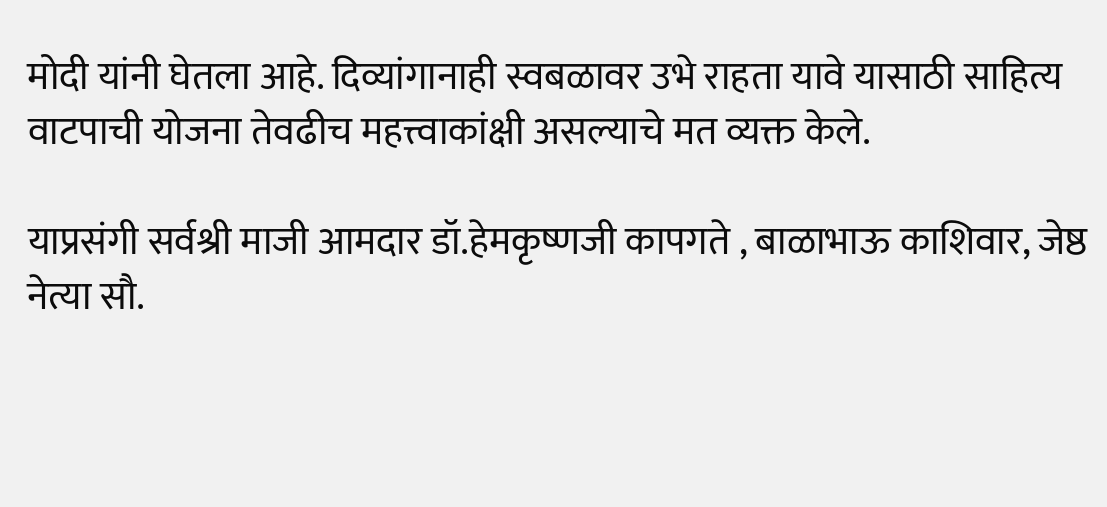मोदी यांनी घेतला आहे. दिव्यांगानाही स्वबळावर उभे राहता यावे यासाठी साहित्य वाटपाची योजना तेवढीच महत्त्वाकांक्षी असल्याचे मत व्यक्त केले.

याप्रसंगी सर्वश्री माजी आमदार डॉ.हेमकृष्णजी कापगते , बाळाभाऊ काशिवार, जेष्ठ नेत्या सौ.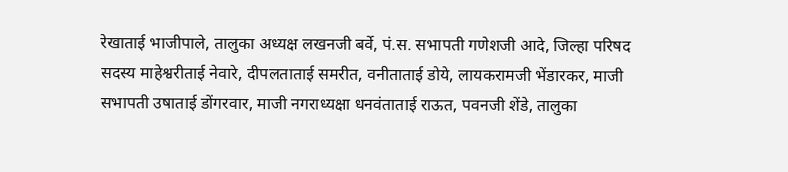रेखाताई भाजीपाले, तालुका अध्यक्ष लखनजी बर्वे, पं.स. सभापती गणेशजी आदे, जिल्हा परिषद सदस्य माहेश्वरीताई नेवारे, दीपलताताई समरीत, वनीताताई डोये, लायकरामजी भेंडारकर, माजी सभापती उषाताई डोंगरवार, माजी नगराध्यक्षा धनवंताताई राऊत, पवनजी शेंडे, तालुका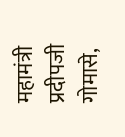महामंत्री प्रदीपजी गोमासे,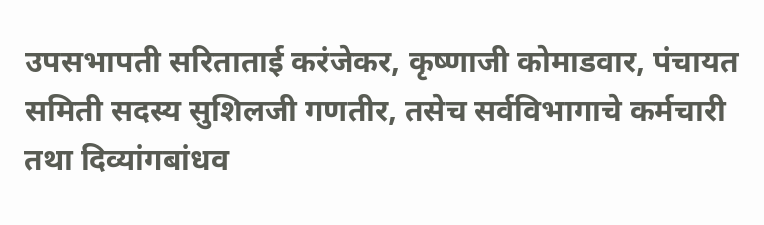उपसभापती सरिताताई करंजेकर, कृष्णाजी कोमाडवार, पंचायत समिती सदस्य सुशिलजी गणतीर, तसेच सर्वविभागाचे कर्मचारी तथा दिव्यांगबांधव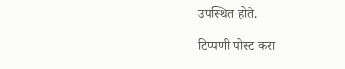उपस्थित होते.

टिप्पणी पोस्ट करा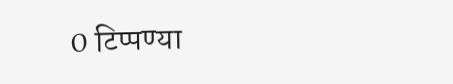0 टिप्पण्या